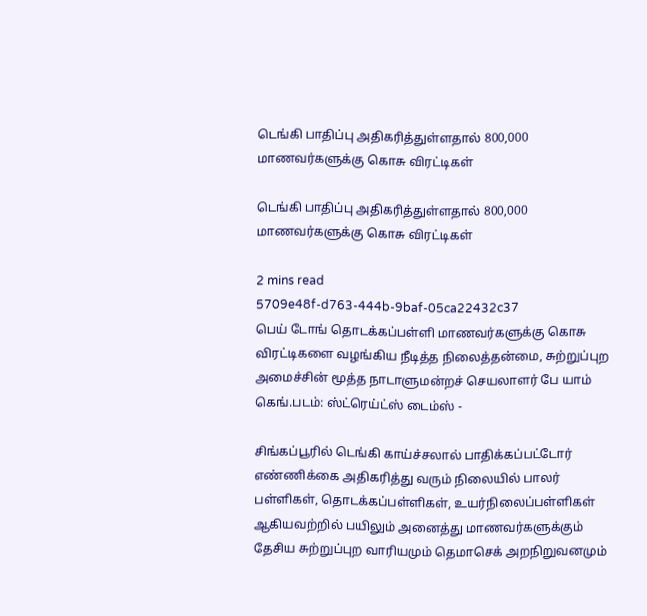டெங்கி பாதிப்பு அதிகரித்துள்ளதால் 800,000 மாணவர்களுக்கு கொசு விரட்டிகள்

டெங்கி பாதிப்பு அதிகரித்துள்ளதால் 800,000 மாணவர்களுக்கு கொசு விரட்டிகள்

2 mins read
5709e48f-d763-444b-9baf-05ca22432c37
பெய் டோங் தொடக்கப்பள்ளி மாணவர்களுக்கு கொசு விரட்டிகளை வழங்கிய நீடித்த நிலைத்தன்மை, சுற்றுப்புற அமைச்சின் மூத்த நாடாளுமன்றச் செயலாளர் பே யாம் கெங்.படம்: ஸ்ட்ரெய்ட்ஸ் டைம்ஸ் -

சிங்கப்பூரில் டெங்கி காய்ச்சலால் பாதிக்கப்பட்டோர் எண்ணிக்கை அதிகரித்து வரும் நிலையில் பாலர் பள்ளிகள், தொடக்கப்பள்ளிகள், உயர்நிலைப்பள்ளிகள் ஆகியவற்றில் பயிலும் அனைத்து மாணவர்களுக்கும் தேசிய சுற்றுப்புற வாரியமும் தெமாசெக் அறநிறுவனமும்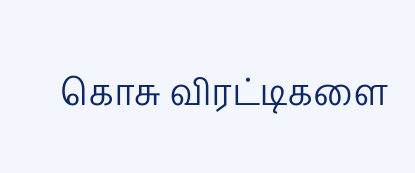கொசு விரட்டிகளை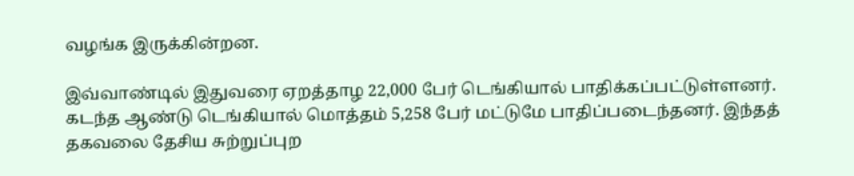வழங்க இருக்கின்றன.

இவ்வாண்டில் இதுவரை ஏறத்தாழ 22,000 பேர் டெங்கியால் பாதிக்கப்பட்டுள்ளனர். கடந்த ஆண்டு டெங்கியால் மொத்தம் 5,258 பேர் மட்டுமே பாதிப்படைந்தனர். இந்தத் தகவலை தேசிய சுற்றுப்புற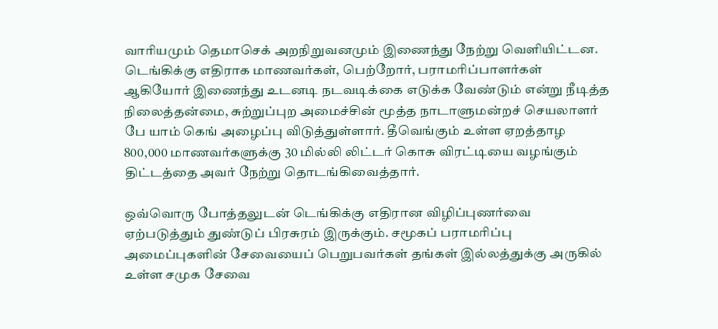வாரியமும் தெமாசெக் அறநிறுவனமும் இணைந்து நேற்று வெளியிட்டன. டெங்கிக்கு எதிராக மாணவர்கள், பெற்றோர், பராமரிப்பாளர்கள் ஆகியோர் இணைந்து உடனடி நடவடிக்கை எடுக்க வேண்டும் என்று நீடித்த நிலைத்தன்மை, சுற்றுப்புற அமைச்சின் மூத்த நாடாளுமன்றச் செயலாளர் பே யாம் கெங் அழைப்பு விடுத்துள்ளார். தீவெங்கும் உள்ள ஏறத்தாழ 800,000 மாணவர்களுக்கு 30 மில்லி லிட்டர் கொசு விரட்டியை வழங்கும் திட்டத்தை அவர் நேற்று தொடங்கிவைத்தார்.

ஒவ்வொரு போத்தலுடன் டெங்கிக்கு எதிரான விழிப்புணர்வை ஏற்படுத்தும் துண்டுப் பிரசுரம் இருக்கும். சமூகப் பராமரிப்பு அமைப்புகளின் சேவையைப் பெறுபவர்கள் தங்கள் இல்லத்துக்கு அருகில் உள்ள சமுக சேவை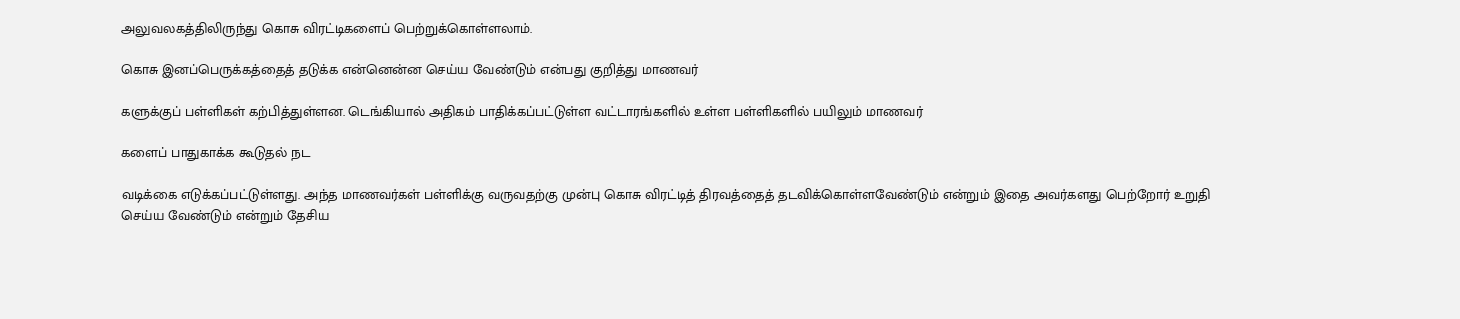அலுவலகத்திலிருந்து கொசு விரட்டிகளைப் பெற்றுக்கொள்ளலாம்.

கொசு இனப்பெருக்கத்தைத் தடுக்க என்னென்ன செய்ய வேண்டும் என்பது குறித்து மாணவர்

களுக்குப் பள்ளிகள் கற்பித்துள்ளன. டெங்கியால் அதிகம் பாதிக்கப்பட்டுள்ள வட்டாரங்களில் உள்ள பள்ளிகளில் பயிலும் மாணவர்

களைப் பாதுகாக்க கூடுதல் நட

வடிக்கை எடுக்கப்பட்டுள்ளது. அந்த மாணவர்கள் பள்ளிக்கு வருவதற்கு முன்பு கொசு விரட்டித் திரவத்தைத் தடவிக்கொள்ளவேண்டும் என்றும் இதை அவர்களது பெற்றோர் உறுதி செய்ய வேண்டும் என்றும் தேசிய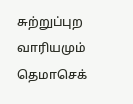சுற்றுப்புற வாரியமும் தெமாசெக்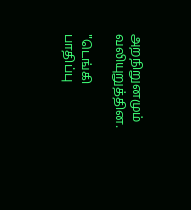அறநிறுனமும் வலியுறுத்தின.

"டெங்கி பாதிப்பு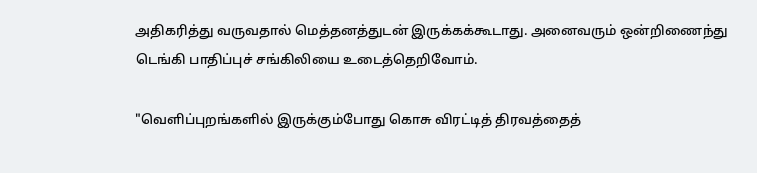அதிகரித்து வருவதால் மெத்தனத்துடன் இருக்கக்கூடாது. அனைவரும் ஒன்றிணைந்து டெங்கி பாதிப்புச் சங்கிலியை உடைத்தெறிவோம்.

"வெளிப்புறங்களில் இருக்கும்போது கொசு விரட்டித் திரவத்தைத்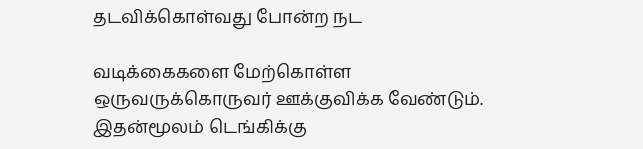தடவிக்கொள்வது போன்ற நட

வடிக்கைகளை மேற்கொள்ள ஒருவருக்கொருவர் ஊக்குவிக்க வேண்டும். இதன்மூலம் டெங்கிக்கு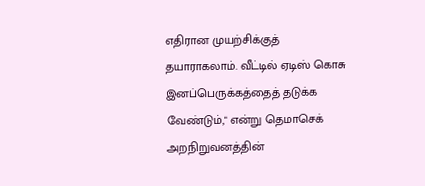எதிரான முயற்சிக்குத் தயாராகலாம். வீட்டில் ஏடிஸ் கொசு இனப்பெருக்கத்தைத் தடுக்க வேண்டும்," என்று தெமாசெக் அறநிறுவனத்தின்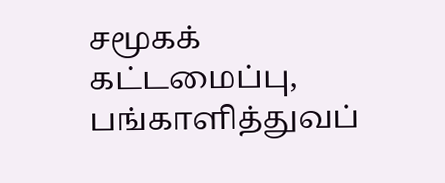சமூகக் கட்டமைப்பு, பங்காளித்துவப்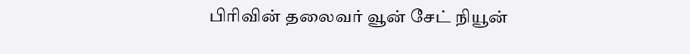பிரிவின் தலைவர் வூன் சேட் நியூன்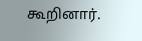கூறினார்.